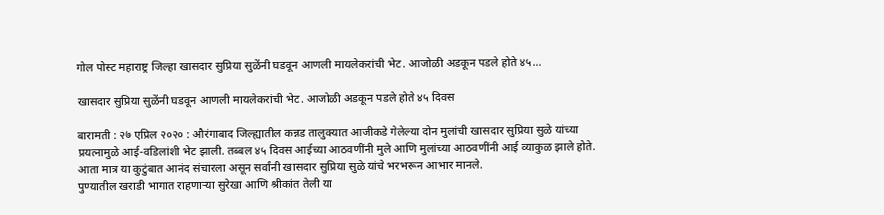गोल पोस्ट महाराष्ट्र जिल्हा खासदार सुप्रिया सुळेंनी घडवून आणली मायलेकरांची भेट. आजोळी अडकून पडले होते ४५...

खासदार सुप्रिया सुळेंनी घडवून आणली मायलेकरांची भेट. आजोळी अडकून पडले होते ४५ दिवस

बारामती : २७ एप्रिल २०२० : औरंगाबाद जिल्ह्यातील कन्नड तालुक्यात आजीकडे गेलेल्या दोन मुलांची खासदार सुप्रिया सुळे यांच्या प्रयत्नामुळे आई-वडिलांशी भेट झाली. तब्बल ४५ दिवस आईच्या आठवणींनी मुले आणि मुलांच्या आठवणींनी आई व्याकुळ झाले होते. आता मात्र या कुटुंबात आनंद संचारला असून सर्वांनी खासदार सुप्रिया सुळे यांचे भरभरून आभार मानले.
पुण्यातील खराडी भागात राहणाऱ्या सुरेखा आणि श्रीकांत तेली या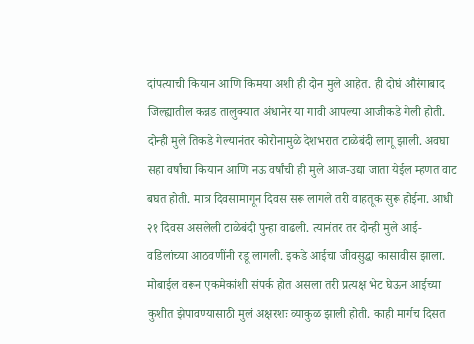दांपत्याची कियान आणि किमया अशी ही दोन मुले आहेत. ही दोघं औरंगाबाद जिल्ह्यातील कन्नड तालुक्यात अंधानेर या गावी आपल्या आजीकडे गेली होती. दोन्ही मुले तिकडे गेल्यानंतर कोरोनामुळे देशभरात टाळेबंदी लागू झाली. अवघा सहा वर्षांचा कियान आणि नऊ वर्षांची ही मुले आज-उद्या जाता येईल म्हणत वाट बघत होती. मात्र दिवसामागून दिवस सरू लागले तरी वाहतूक सुरू होईना. आधी २१ दिवस असलेली टाळेबंदी पुन्हा वाढली. त्यानंतर तर दोन्ही मुले आई-वडिलांच्या आठवणींनी रडू लागली. इकडे आईचा जीवसुद्धा कासावीस झाला. मोबाईल वरून एकमेकांशी संपर्क होत असला तरी प्रत्यक्ष भेट घेऊन आईच्या कुशीत झेपावण्यासाठी मुलं अक्षरशः व्याकुळ झाली होती. काही मार्गच दिसत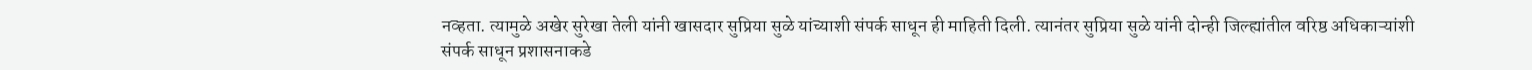नव्हता. त्यामुळे अखेर सुरेखा तेली यांनी खासदार सुप्रिया सुळे यांच्याशी संपर्क साधून ही माहिती दिली. त्यानंतर सुप्रिया सुळे यांनी दोन्ही जिल्ह्यांतील वरिष्ठ अधिकाऱ्यांशी संपर्क साधून प्रशासनाकडे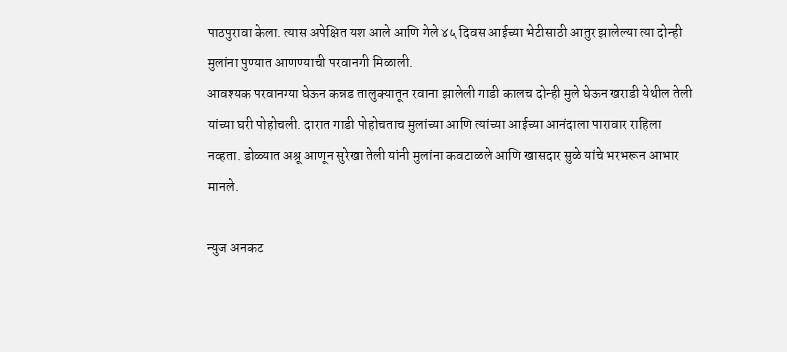पाठपुरावा केला. त्यास अपेक्षित यश आले आणि गेले ४५ दिवस आईच्या भेटीसाठी आतुर झालेल्या त्या दोन्ही मुलांना पुण्यात आणण्याची परवानगी मिळाली.
आवश्यक परवानग्या घेऊन कन्नड तालुक्यातून रवाना झालेली गाडी कालच दोन्ही मुले घेऊन खराडी येथील तेली यांच्या घरी पोहोचली. दारात गाडी पोहोचताच मुलांच्या आणि त्यांच्या आईच्या आनंदाला पारावार राहिला नव्हता. डोळ्यात अश्रू आणून सुरेखा तेली यांनी मुलांना कवटाळले आणि खासदार सुळे यांचे भरभरून आभार मानले.

न्युज अनकट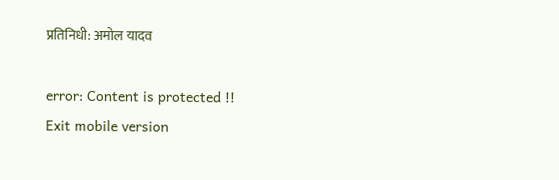प्रतिनिधी: अमोल यादव

error: Content is protected !!
Exit mobile version